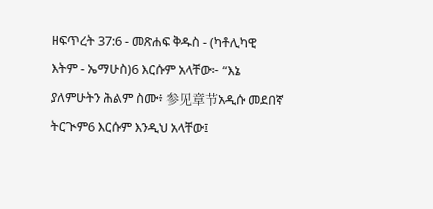ዘፍጥረት 37:6 - መጽሐፍ ቅዱስ - (ካቶሊካዊ እትም - ኤማሁስ)6 እርሱም አላቸው፦ “እኔ ያለምሁትን ሕልም ስሙ፥ 参见章节አዲሱ መደበኛ ትርጒም6 እርሱም እንዲህ አላቸው፤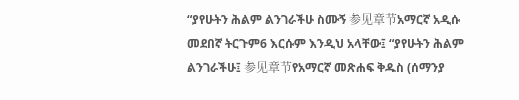“ያየሁትን ሕልም ልንገራችሁ ስሙኝ 参见章节አማርኛ አዲሱ መደበኛ ትርጉም6 እርሱም እንዲህ አላቸው፤ “ያየሁትን ሕልም ልንገራችሁ፤ 参见章节የአማርኛ መጽሐፍ ቅዱስ (ሰማንያ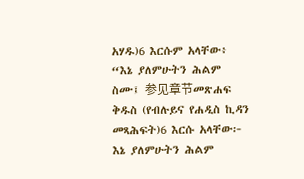አሃዱ)6 እርሱም አላቸው፥ “እኔ ያለምሁትን ሕልም ስሙ፤ 参见章节መጽሐፍ ቅዱስ (የብሉይና የሐዲስ ኪዳን መጻሕፍት)6 እርሱ አላቸው፦ እኔ ያለምሁትን ሕልም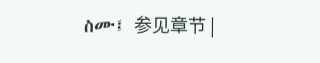ስሙ፤ 参见章节 |